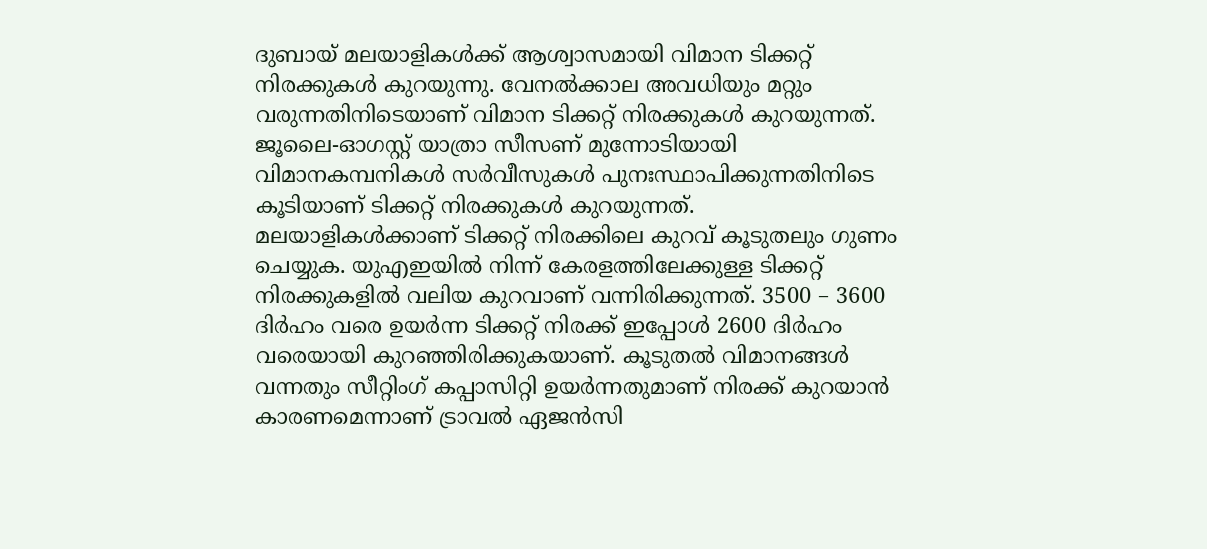ദുബായ് മലയാളികൾക്ക് ആശ്വാസമായി വിമാന ടിക്കറ്റ് നിരക്കുകൾ കുറയുന്നു. വേനൽക്കാല അവധിയും മറ്റും വരുന്നതിനിടെയാണ് വിമാന ടിക്കറ്റ് നിരക്കുകൾ കുറയുന്നത്. ജൂലൈ-ഓഗസ്റ്റ് യാത്രാ സീസണ് മുന്നോടിയായി വിമാനകമ്പനികൾ സർവീസുകൾ പുനഃസ്ഥാപിക്കുന്നതിനിടെ കൂടിയാണ് ടിക്കറ്റ് നിരക്കുകൾ കുറയുന്നത്.
മലയാളികൾക്കാണ് ടിക്കറ്റ് നിരക്കിലെ കുറവ് കൂടുതലും ഗുണം ചെയ്യുക. യുഎഇയിൽ നിന്ന് കേരളത്തിലേക്കുള്ള ടിക്കറ്റ് നിരക്കുകളിൽ വലിയ കുറവാണ് വന്നിരിക്കുന്നത്. 3500 – 3600 ദിർഹം വരെ ഉയർന്ന ടിക്കറ്റ് നിരക്ക് ഇപ്പോൾ 2600 ദിർഹം വരെയായി കുറഞ്ഞിരിക്കുകയാണ്. കൂടുതൽ വിമാനങ്ങൾ വന്നതും സീറ്റിംഗ് കപ്പാസിറ്റി ഉയർന്നതുമാണ് നിരക്ക് കുറയാൻ കാരണമെന്നാണ് ട്രാവൽ ഏജൻസി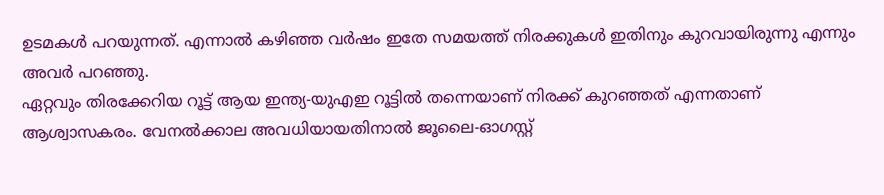ഉടമകൾ പറയുന്നത്. എന്നാൽ കഴിഞ്ഞ വർഷം ഇതേ സമയത്ത് നിരക്കുകൾ ഇതിനും കുറവായിരുന്നു എന്നും അവർ പറഞ്ഞു.
ഏറ്റവും തിരക്കേറിയ റൂട്ട് ആയ ഇന്ത്യ-യുഎഇ റൂട്ടിൽ തന്നെയാണ് നിരക്ക് കുറഞ്ഞത് എന്നതാണ് ആശ്വാസകരം. വേനൽക്കാല അവധിയായതിനാൽ ജൂലൈ-ഓഗസ്റ്റ്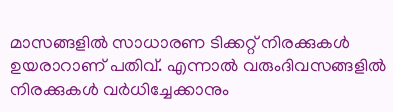മാസങ്ങളിൽ സാധാരണ ടിക്കറ്റ് നിരക്കുകൾ ഉയരാറാണ് പതിവ്. എന്നാൽ വരുംദിവസങ്ങളിൽ നിരക്കുകൾ വർധിച്ചേക്കാനും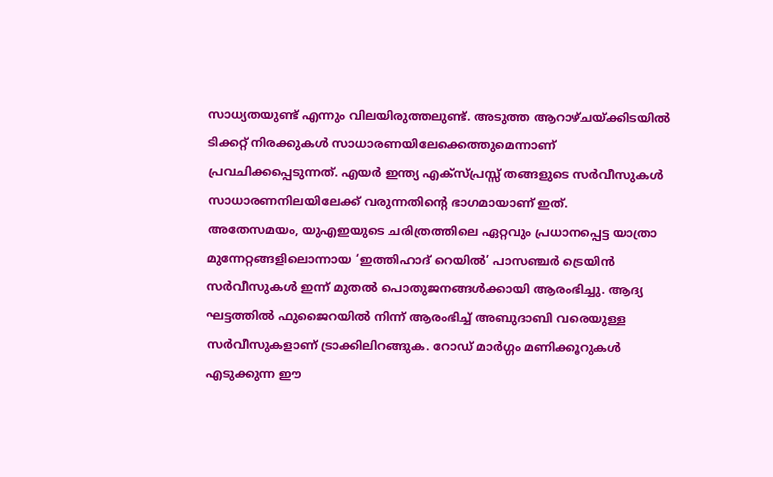സാധ്യതയുണ്ട് എന്നും വിലയിരുത്തലുണ്ട്. അടുത്ത ആറാഴ്ചയ്ക്കിടയിൽ ടിക്കറ്റ് നിരക്കുകൾ സാധാരണയിലേക്കെത്തുമെന്നാണ് പ്രവചിക്കപ്പെടുന്നത്. എയർ ഇന്ത്യ എക്സ്പ്രസ്സ് തങ്ങളുടെ സർവീസുകൾ സാധാരണനിലയിലേക്ക് വരുന്നതിന്റെ ഭാഗമായാണ് ഇത്.
അതേസമയം, യുഎഇയുടെ ചരിത്രത്തിലെ ഏറ്റവും പ്രധാനപ്പെട്ട യാത്രാ മുന്നേറ്റങ്ങളിലൊന്നായ ‘ഇത്തിഹാദ് റെയിൽ’ പാസഞ്ചർ ട്രെയിൻ സർവീസുകൾ ഇന്ന് മുതൽ പൊതുജനങ്ങൾക്കായി ആരംഭിച്ചു. ആദ്യ ഘട്ടത്തിൽ ഫുജൈറയിൽ നിന്ന് ആരംഭിച്ച് അബുദാബി വരെയുള്ള സർവീസുകളാണ് ട്രാക്കിലിറങ്ങുക. റോഡ് മാർഗ്ഗം മണിക്കൂറുകൾ എടുക്കുന്ന ഈ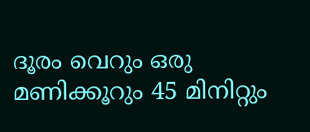ദൂരം വെറും ഒരു മണിക്കൂറും 45 മിനിറ്റും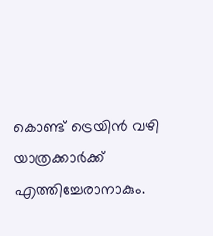കൊണ്ട് ട്രെയിൻ വഴി യാത്രക്കാർക്ക് എത്തിച്ചേരാനാകും.